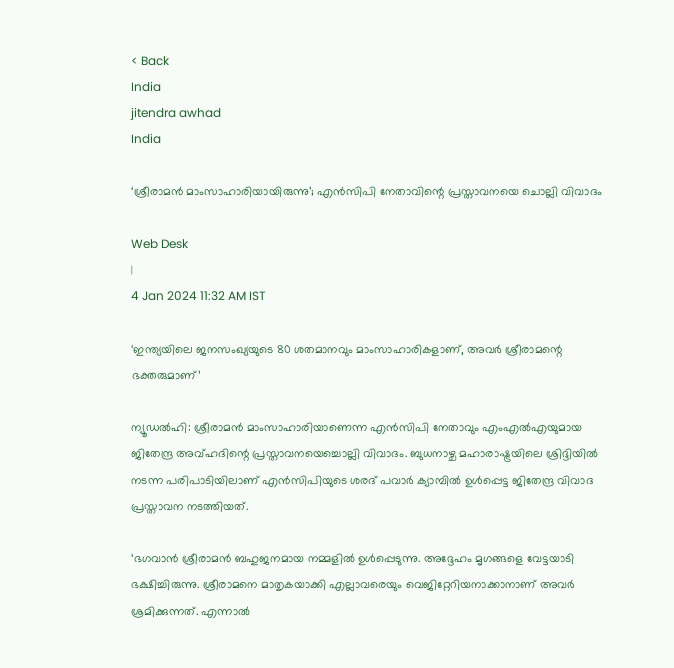< Back
India
jitendra awhad
India

‘ശ്രീരാമൻ മാംസാഹാരിയായിരുന്നു’; എൻസിപി നേതാവിന്റെ പ്രസ്താവനയെ ചൊല്ലി വിവാദം

Web Desk
|
4 Jan 2024 11:32 AM IST

‘ഇന്ത്യയിലെ ജനസംഖ്യയുടെ 80 ശതമാനവും മാംസാഹാരികളാണ്, അവർ ശ്രീരാമന്റെ ഭക്തരുമാണ്’

ന്യൂഡൽഹി: ശ്രീരാമൻ മാംസാഹാരിയാണെന്ന എൻസിപി നേതാവും എംഎൽഎയുമായ ജിതേന്ദ്ര അവ്ഹദിന്റെ പ്രസ്താവനയെച്ചൊല്ലി വിവാദം. ബുധനാഴ്ച മഹാരാഷ്ട്രയിലെ ശ്രിദ്ദിയിൽ നടന്ന പരിപാടിയിലാണ് എൻസിപിയുടെ ശരദ് പവാർ ക്യാമ്പിൽ ഉൾപ്പെട്ട ജിതേന്ദ്ര വിവാദ പ്രസ്താവന നടത്തിയത്.

‘ഭഗവാൻ ശ്രീരാമൻ ബഹുജനമായ നമ്മളിൽ ഉൾപ്പെടുന്നു. അദ്ദേഹം മൃഗങ്ങളെ വേട്ടയാടി ഭക്ഷിച്ചിരുന്നു. ശ്രീരാമനെ മാതൃകയാക്കി എല്ലാവരെയും വെജിറ്റേറിയനാക്കാനാണ് അവർ ശ്രമിക്കുന്നത്. എന്നാൽ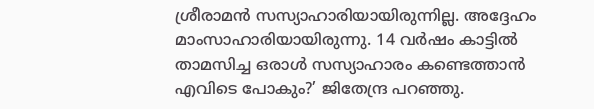ശ്രീരാമൻ സസ്യാഹാരിയായിരുന്നില്ല. അദ്ദേഹം മാംസാഹാരിയായിരുന്നു. 14 വർഷം കാട്ടിൽ താമസിച്ച ഒരാൾ സസ്യാഹാരം കണ്ടെത്താൻ എവിടെ പോകും?’ ജിതേന്ദ്ര പറഞ്ഞു.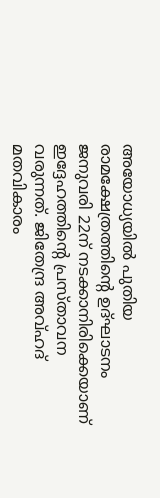അയോധ്യയിൽ പുതിയ രാമക്ഷേത്രത്തിന്റെ ഉദ്ഘാടനം ജനുവരി 22ന് നടക്കാനിരിക്കെയാണ് ഇദ്ദേഹത്തിന്റെ പ്രസ്താവന വരുന്നത്. ജിതേന്ദ്ര അവ്ഹദ് മതവികാരം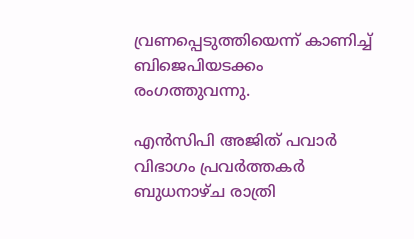വ്രണപ്പെടുത്തിയെന്ന് കാണിച്ച് ബിജെപിയടക്കം രംഗത്തുവന്നു.

എൻസിപി അജിത് പവാർ വിഭാഗം പ്രവർത്തകർ ബുധനാഴ്ച രാത്രി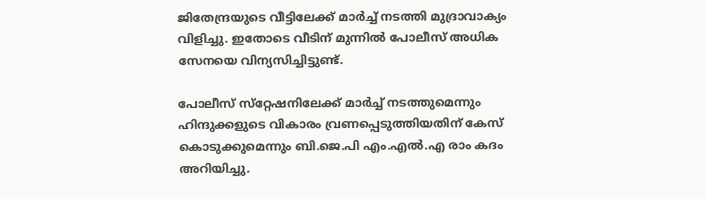ജിതേന്ദ്രയുടെ വീട്ടിലേക്ക് മാർച്ച് നടത്തി മുദ്രാവാക്യം വിളിച്ചു. ഇതോടെ വീടിന് മുന്നിൽ പോലീസ് അധിക സേനയെ വിന്യസിച്ചിട്ടുണ്ട്.

പോലീസ് സ്‌റ്റേഷനിലേക്ക് മാർച്ച് നടത്തുമെന്നും ഹിന്ദുക്കളുടെ വികാരം വ്രണപ്പെടുത്തിയതിന് കേസ് കൊടുക്കുമെന്നും ബി.ജെ.പി എം.എൽ.എ രാം കദം അറിയിച്ചു.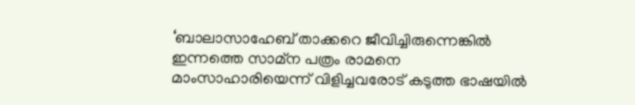‘ബാലാസാഹേബ് താക്കറെ ജീവിച്ചിരുന്നെങ്കിൽ ഇന്നത്തെ സാമ്‌ന പത്രം രാമനെ മാംസാഹാരിയെന്ന് വിളിച്ചവരോട് കടുത്ത ഭാഷയിൽ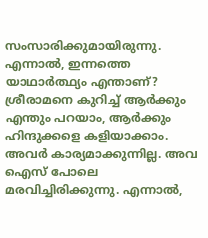സംസാരിക്കുമായിരുന്നു. എന്നാൽ, ഇന്നത്തെ യാഥാർത്ഥ്യം എന്താണ്? ശ്രീരാമനെ കുറിച്ച് ആർക്കും എന്തും പറയാം, ആർക്കും ഹിന്ദുക്കളെ കളിയാക്കാം. അവർ കാര്യമാക്കുന്നില്ല. അവ ഐസ് പോലെ മരവിച്ചിരിക്കുന്നു. എന്നാൽ,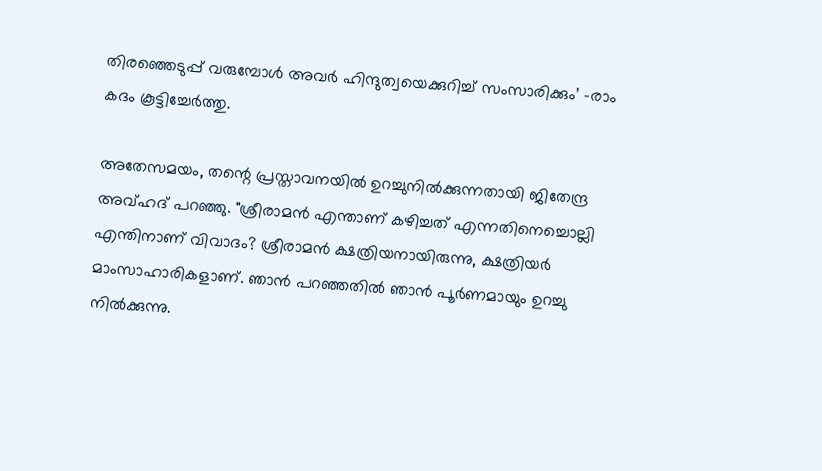തിരഞ്ഞെടുപ്പ് വരുമ്പോൾ അവർ ഹിന്ദുത്വയെക്കുറിച്ച് സംസാരിക്കും’ -രാം കദം കൂട്ടിച്ചേർത്തു.

അതേസമയം, തന്റെ പ്രസ്താവനയിൽ ഉറച്ചുനിൽക്കുന്നതായി ജിതേന്ദ്ര അവ്ഹദ് പറഞ്ഞു. "ശ്രീരാമൻ എന്താണ് കഴിച്ചത് എന്നതിനെച്ചൊല്ലി എന്തിനാണ് വിവാദം? ശ്രീരാമൻ ക്ഷത്രിയനായിരുന്നു, ക്ഷത്രിയർ മാംസാഹാരികളാണ്. ഞാൻ പറഞ്ഞതിൽ ഞാൻ പൂർണമായും ഉറച്ചു നിൽക്കുന്നു.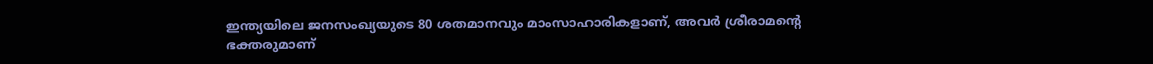ഇന്ത്യയിലെ ജനസംഖ്യയുടെ 80 ശതമാനവും മാംസാഹാരികളാണ്, അവർ ശ്രീരാമന്റെ ഭക്തരുമാണ്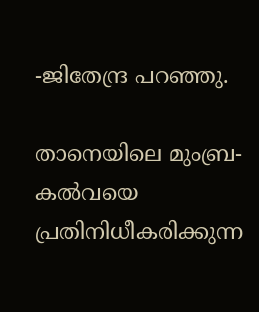-ജിതേന്ദ്ര പറഞ്ഞു.

താനെയിലെ മുംബ്ര-കൽവയെ പ്രതിനിധീകരിക്കുന്ന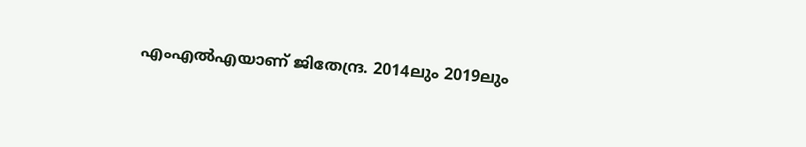എംഎൽഎയാണ് ജിതേന്ദ്ര. 2014ലും 2019ലും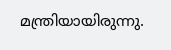മന്ത്രിയായിരുന്നു.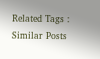Related Tags :
Similar Posts